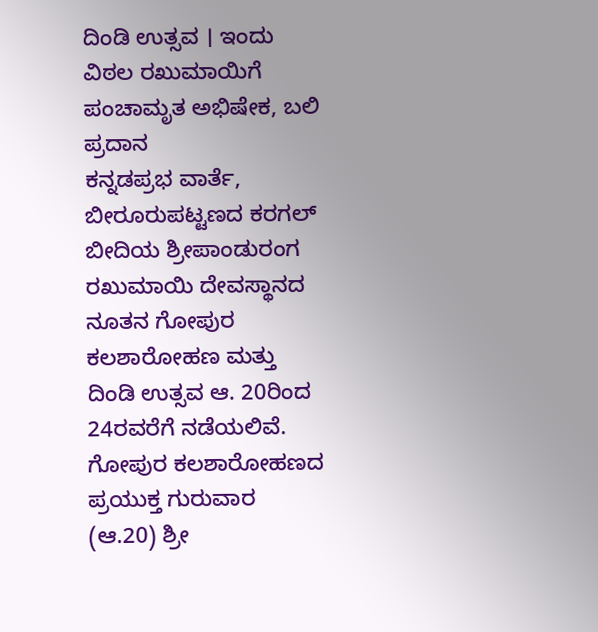ದಿಂಡಿ ಉತ್ಸವ । ಇಂದು ವಿಠಲ ರಖುಮಾಯಿಗೆ ಪಂಚಾಮೃತ ಅಭಿಷೇಕ, ಬಲಿ ಪ್ರದಾನ
ಕನ್ನಡಪ್ರಭ ವಾರ್ತೆ, ಬೀರೂರುಪಟ್ಟಣದ ಕರಗಲ್ ಬೀದಿಯ ಶ್ರೀಪಾಂಡುರಂಗ ರಖುಮಾಯಿ ದೇವಸ್ಥಾನದ ನೂತನ ಗೋಪುರ ಕಲಶಾರೋಹಣ ಮತ್ತು ದಿಂಡಿ ಉತ್ಸವ ಆ. 20ರಿಂದ 24ರವರೆಗೆ ನಡೆಯಲಿವೆ.
ಗೋಪುರ ಕಲಶಾರೋಹಣದ ಪ್ರಯುಕ್ತ ಗುರುವಾರ (ಆ.20) ಶ್ರೀ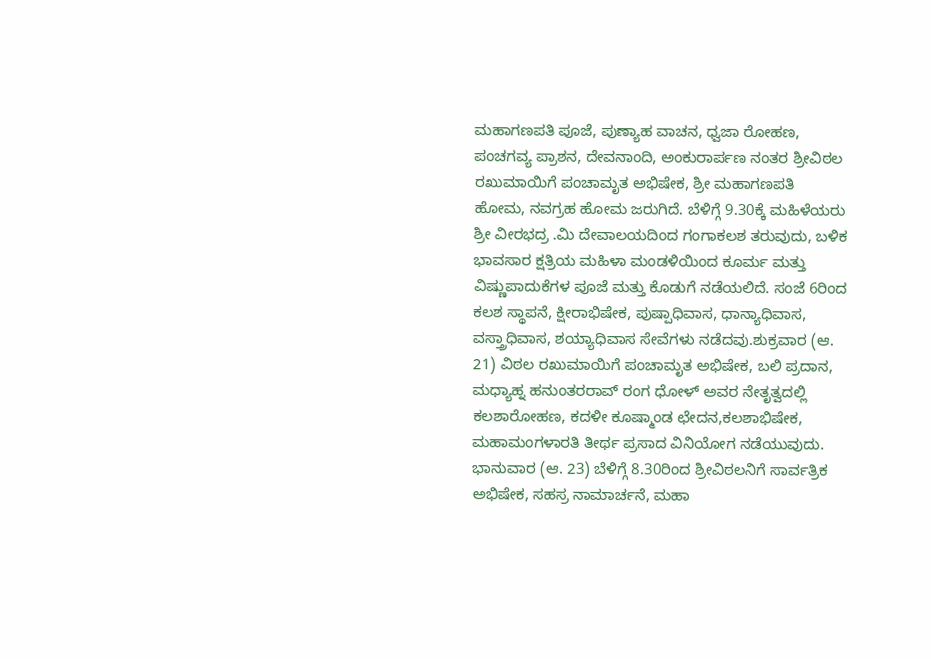ಮಹಾಗಣಪತಿ ಪೂಜೆ, ಪುಣ್ಯಾಹ ವಾಚನ, ಧ್ವಜಾ ರೋಹಣ, ಪಂಚಗವ್ಯ ಪ್ರಾಶನ, ದೇವನಾಂದಿ, ಅಂಕುರಾರ್ಪಣ ನಂತರ ಶ್ರೀವಿಠಲ ರಖುಮಾಯಿಗೆ ಪಂಚಾಮೃತ ಅಭಿಷೇಕ, ಶ್ರೀ ಮಹಾಗಣಪತಿ ಹೋಮ, ನವಗ್ರಹ ಹೋಮ ಜರುಗಿದೆ. ಬೆಳಿಗ್ಗೆ 9.30ಕ್ಕೆ ಮಹಿಳೆಯರು ಶ್ರೀ ವೀರಭದ್ರ .ಮಿ ದೇವಾಲಯದಿಂದ ಗಂಗಾಕಲಶ ತರುವುದು, ಬಳಿಕ ಭಾವಸಾರ ಕ್ಷತ್ರಿಯ ಮಹಿಳಾ ಮಂಡಳಿಯಿಂದ ಕೂರ್ಮ ಮತ್ತು ವಿಷ್ಣುಪಾದುಕೆಗಳ ಪೂಜೆ ಮತ್ತು ಕೊಡುಗೆ ನಡೆಯಲಿದೆ. ಸಂಜೆ 6ರಿಂದ ಕಲಶ ಸ್ಥಾಪನೆ, ಕ್ಷೀರಾಭಿಷೇಕ, ಪುಷ್ಪಾಧಿವಾಸ, ಧಾನ್ಯಾಧಿವಾಸ, ವಸ್ತ್ರಾಧಿವಾಸ, ಶಯ್ಯಾಧಿವಾಸ ಸೇವೆಗಳು ನಡೆದವು.ಶುಕ್ರವಾರ (ಆ. 21) ವಿಠಲ ರಖುಮಾಯಿಗೆ ಪಂಚಾಮೃತ ಅಭಿಷೇಕ, ಬಲಿ ಪ್ರದಾನ, ಮಧ್ಯಾಹ್ನ ಹನುಂತರರಾವ್ ರಂಗ ಧೋಳ್ ಅವರ ನೇತೃತ್ವದಲ್ಲಿ ಕಲಶಾರೋಹಣ, ಕದಳೀ ಕೂಷ್ಮಾಂಡ ಛೇದನ,ಕಲಶಾಭಿಷೇಕ, ಮಹಾಮಂಗಳಾರತಿ ತೀರ್ಥ ಪ್ರಸಾದ ವಿನಿಯೋಗ ನಡೆಯುವುದು.
ಭಾನುವಾರ (ಆ. 23) ಬೆಳಿಗ್ಗೆ 8.30ರಿಂದ ಶ್ರೀವಿಠಲನಿಗೆ ಸಾರ್ವತ್ರಿಕ ಅಭಿಷೇಕ, ಸಹಸ್ರ ನಾಮಾರ್ಚನೆ, ಮಹಾ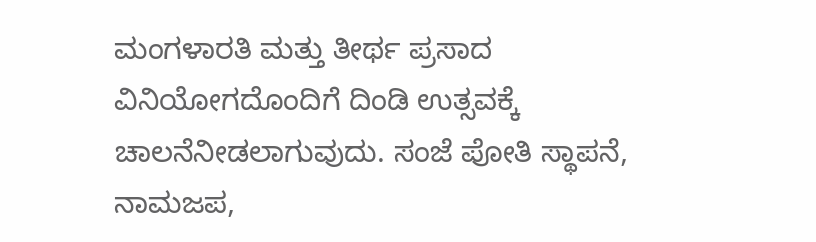ಮಂಗಳಾರತಿ ಮತ್ತು ತೀರ್ಥ ಪ್ರಸಾದ ವಿನಿಯೋಗದೊಂದಿಗೆ ದಿಂಡಿ ಉತ್ಸವಕ್ಕೆ ಚಾಲನೆನೀಡಲಾಗುವುದು. ಸಂಜೆ ಪೋತಿ ಸ್ಥಾಪನೆ, ನಾಮಜಪ,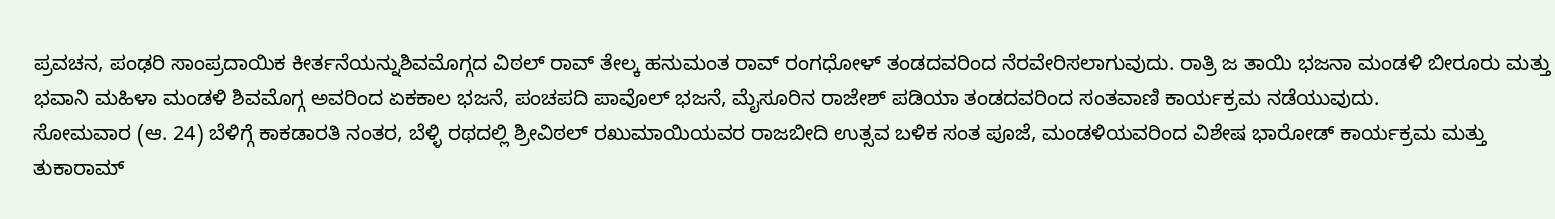ಪ್ರವಚನ, ಪಂಢರಿ ಸಾಂಪ್ರದಾಯಿಕ ಕೀರ್ತನೆಯನ್ನುಶಿವಮೊಗ್ಗದ ವಿಠಲ್ ರಾವ್ ತೇಲ್ಕ ಹನುಮಂತ ರಾವ್ ರಂಗಧೋಳ್ ತಂಡದವರಿಂದ ನೆರವೇರಿಸಲಾಗುವುದು. ರಾತ್ರಿ ಜ ತಾಯಿ ಭಜನಾ ಮಂಡಳಿ ಬೀರೂರು ಮತ್ತು ಭವಾನಿ ಮಹಿಳಾ ಮಂಡಳಿ ಶಿವಮೊಗ್ಗ ಅವರಿಂದ ಏಕಕಾಲ ಭಜನೆ, ಪಂಚಪದಿ ಪಾವೊಲ್ ಭಜನೆ, ಮೈಸೂರಿನ ರಾಜೇಶ್ ಪಡಿಯಾ ತಂಡದವರಿಂದ ಸಂತವಾಣಿ ಕಾರ್ಯಕ್ರಮ ನಡೆಯುವುದು.
ಸೋಮವಾರ (ಆ. 24) ಬೆಳಿಗ್ಗೆ ಕಾಕಡಾರತಿ ನಂತರ, ಬೆಳ್ಳಿ ರಥದಲ್ಲಿ ಶ್ರೀವಿಠಲ್ ರಖುಮಾಯಿಯವರ ರಾಜಬೀದಿ ಉತ್ಸವ ಬಳಿಕ ಸಂತ ಪೂಜೆ, ಮಂಡಳಿಯವರಿಂದ ವಿಶೇಷ ಭಾರೋಡ್ ಕಾರ್ಯಕ್ರಮ ಮತ್ತು ತುಕಾರಾಮ್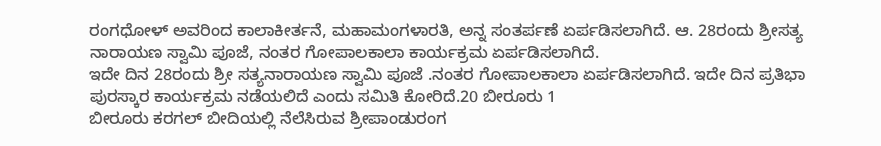ರಂಗಧೋಳ್ ಅವರಿಂದ ಕಾಲಾಕೀರ್ತನೆ, ಮಹಾಮಂಗಳಾರತಿ, ಅನ್ನ ಸಂತರ್ಪಣೆ ಏರ್ಪಡಿಸಲಾಗಿದೆ. ಆ. 28ರಂದು ಶ್ರೀಸತ್ಯ ನಾರಾಯಣ ಸ್ವಾಮಿ ಪೂಜೆ, ನಂತರ ಗೋಪಾಲಕಾಲಾ ಕಾರ್ಯಕ್ರಮ ಏರ್ಪಡಿಸಲಾಗಿದೆ.
ಇದೇ ದಿನ 28ರಂದು ಶ್ರೀ ಸತ್ಯನಾರಾಯಣ ಸ್ವಾಮಿ ಪೂಜೆ .ನಂತರ ಗೋಪಾಲಕಾಲಾ ಏರ್ಪಡಿಸಲಾಗಿದೆ. ಇದೇ ದಿನ ಪ್ರತಿಭಾ ಪುರಸ್ಕಾರ ಕಾರ್ಯಕ್ರಮ ನಡೆಯಲಿದೆ ಎಂದು ಸಮಿತಿ ಕೋರಿದೆ.20 ಬೀರೂರು 1
ಬೀರೂರು ಕರಗಲ್ ಬೀದಿಯಲ್ಲಿ ನೆಲೆಸಿರುವ ಶ್ರೀಪಾಂಡುರಂಗ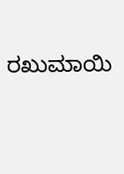ರಖುಮಾಯಿ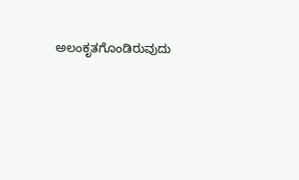ಅಲಂಕೃತಗೊಂಡಿರುವುದು